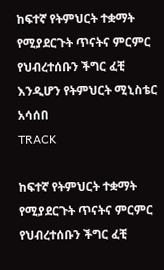ከፍተኛ የትምህርት ተቋማት የሚያደርጉት ጥናትና ምርምር የህብረተሰቡን ችግር ፈቺ እንዲሆን የትምህርት ሚኒስቴር አሳሰበ
TRACK

ከፍተኛ የትምህርት ተቋማት የሚያደርጉት ጥናትና ምርምር የህብረተሰቡን ችግር ፈቺ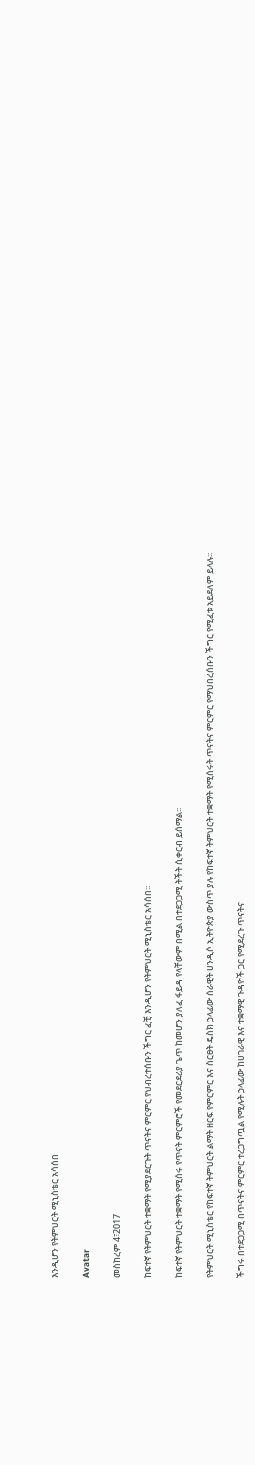እንዲሆን የትምህርት ሚኒስቴር አሳሰበ

Avatar

መስከረም 4፣2017

ከፍተኛ የትምህርት ተቋማት የሚያደርጉት ጥናትና ምርምር የህብረተሰቡን ችግር ፈቺ እንዲሆን የትምህርት ሚኒስቴር አሳሰበ፡፡

ከፍተኛ የትምህርት ተቋማት የሚሰሩ የጥናት ምርምሮች የመደርደሪያ ጌጥ ከመሆን ያለፈ ፋይዳ የላቸውም በሚል በተደጋጋሚ ትችት ሲቀርብ ይሰማል፡፡

የትምህርት ሚኒስቴር የከፍተኛ ትምህርት ልማት ዘርፍ የምርምር እና ስርፀት ዴስክ ኃላፊው ሰራዊት ሀንዲሶ ኢትዮጵያ ውስጥ ያሉ የከፍተኛ ትምህርት ተቋማት የሚሰሩት ጥናትና ምርምር የማህበረሰቡን ችግር የሚፈቱ አይደለም ይላሉ፡፡

ችግሩ በተደጋጋሚ በጥናትና ምርምር ተረጋግጧል የሚሉት ኃላፊው ከሀገራዊ እና ተቋማዊ ጉዳዮች ጋር የሚደረጉ ጥናትና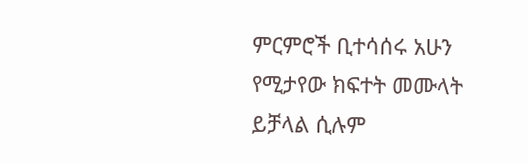ምርምሮች ቢተሳሰሩ አሁን የሚታየው ክፍተት መሙላት ይቻላል ሲሉም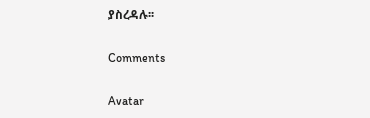ያስረዳሉ፡፡

Comments

Avatar